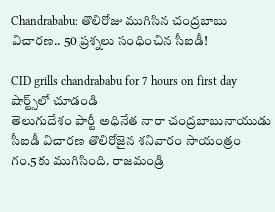Chandrababu: తొలిరోజు ముగిసిన చంద్రబాబు విచారణ.. 50 ప్రశ్నలు సంధించిన సీఐడీ!

CID grills chandrababu for 7 hours on first day
షార్ట్స్‌లో చూడండి
తెలుగుదేశం పార్టీ అధినేత నారా చంద్రబాబునాయుడు సీఐడీ విచారణ తొలిరోజైన శనివారం సాయంత్రం గం.5కు ముగిసింది. రాజమండ్రి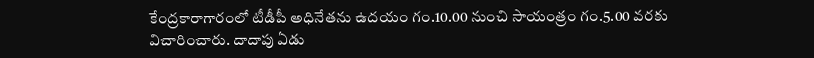కేంద్రకారాగారంలో టీడీపీ అధినేతను ఉదయం గం.10.00 నుంచి సాయంత్రం గం.5.00 వరకు విచారించారు. దాదాపు ఏడు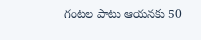గంటల పాటు ఆయనకు 50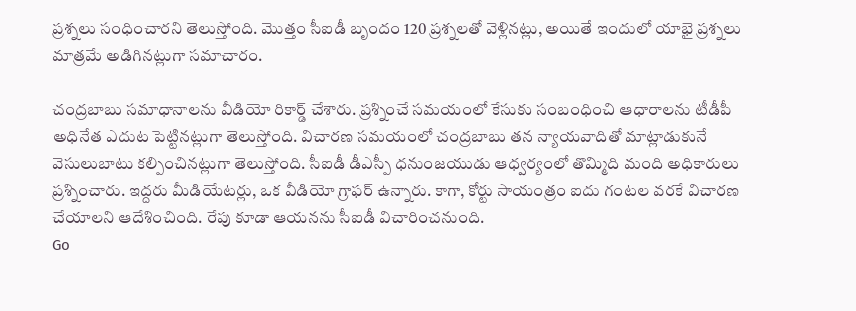ప్రశ్నలు సంధించారని తెలుస్తోంది. మొత్తం సీఐడీ బృందం 120 ప్రశ్నలతో వెళ్లినట్లు, అయితే ఇందులో యాభై ప్రశ్నలు మాత్రమే అడిగినట్లుగా సమాచారం.

చంద్రబాబు సమాధానాలను వీడియో రికార్డ్ చేశారు. ప్రశ్నించే సమయంలో కేసుకు సంబంధించి ఆధారాలను టీడీపీ అధినేత ఎదుట పెట్టినట్లుగా తెలుస్తోంది. విచారణ సమయంలో చంద్రబాబు తన న్యాయవాదితో మాట్లాడుకునే వెసులుబాటు కల్పించినట్లుగా తెలుస్తోంది. సీఐడీ డీఎస్పీ ధనుంజయుడు ఆధ్వర్యంలో తొమ్మిది మంది అధికారులు ప్రశ్నించారు. ఇద్దరు మీడియేటర్లు, ఒక వీడియో గ్రాఫర్ ఉన్నారు. కాగా, కోర్టు సాయంత్రం ఐదు గంటల వరకే విచారణ చేయాలని ఆదేశించింది. రేపు కూడా ఆయనను సీఐడీ విచారించనుంది.
Go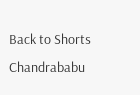Back to Shorts
Chandrababu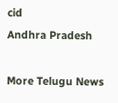cid
Andhra Pradesh

More Telugu News